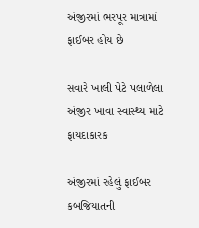અંજીરમાં ભરપૂર માત્રામાં ફાઈબર હોય છે

સવારે ખાલી પેટે પલાળેલા અંજીર ખાવા સ્વાસ્થ્ય માટે ફાયદાકારક

અંજીરમાં રહેલું ફાઈબર કબજિયાતની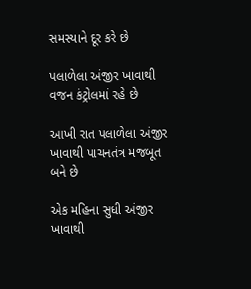સમસ્યાને દૂર કરે છે

પલાળેલા અંજીર ખાવાથી વજન કંટ્રોલમાં રહે છે

આખી રાત પલાળેલા અંજીર ખાવાથી પાચનતંત્ર મજબૂત બને છે

એક મહિના સુધી અંજીર ખાવાથી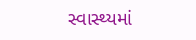સ્વાસ્થ્યમાં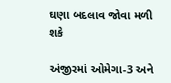ઘણા બદલાવ જોવા મળી શકે

અંજીરમાં ઓમેગા-3 અને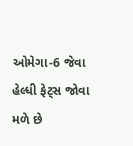ઓમેગા-6 જેવા હેલ્ધી ફેટ્સ જોવા મળે છે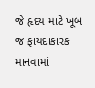જે હૃદય માટે ખૂબ જ ફાયદાકારક માનવામાં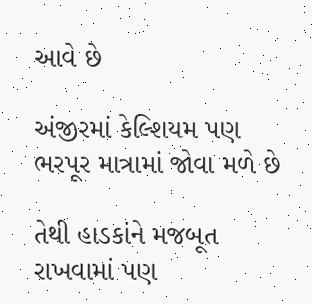આવે છે

અંજીરમાં કેલ્શિયમ પણ ભરપૂર માત્રામાં જોવા મળે છે

તેથી હાડકાંને મજબૂત રાખવામાં પણ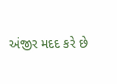અંજીર મદદ કરે છે